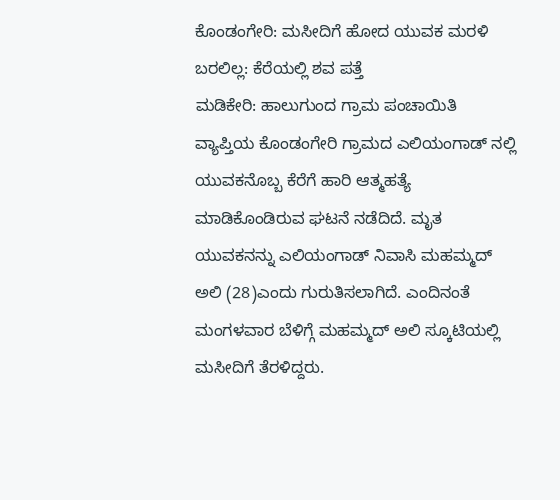ಕೊಂಡಂಗೇರಿ: ಮಸೀದಿಗೆ ಹೋದ ಯುವಕ ಮರಳಿ ಬರಲಿಲ್ಲ: ಕೆರೆಯಲ್ಲಿ ಶವ ಪತ್ತೆ
ಮಡಿಕೇರಿ: ಹಾಲುಗುಂದ ಗ್ರಾಮ ಪಂಚಾಯಿತಿ ವ್ಯಾಪ್ತಿಯ ಕೊಂಡಂಗೇರಿ ಗ್ರಾಮದ ಎಲಿಯಂಗಾಡ್ ನಲ್ಲಿ ಯುವಕನೊಬ್ಬ ಕೆರೆಗೆ ಹಾರಿ ಆತ್ಮಹತ್ಯೆ ಮಾಡಿಕೊಂಡಿರುವ ಘಟನೆ ನಡೆದಿದೆ. ಮೃತ ಯುವಕನನ್ನು ಎಲಿಯಂಗಾಡ್ ನಿವಾಸಿ ಮಹಮ್ಮದ್ ಅಲಿ (28)ಎಂದು ಗುರುತಿಸಲಾಗಿದೆ. ಎಂದಿನಂತೆ ಮಂಗಳವಾರ ಬೆಳಿಗ್ಗೆ ಮಹಮ್ಮದ್ ಅಲಿ ಸ್ಕೂಟಿಯಲ್ಲಿ ಮಸೀದಿಗೆ ತೆರಳಿದ್ದರು.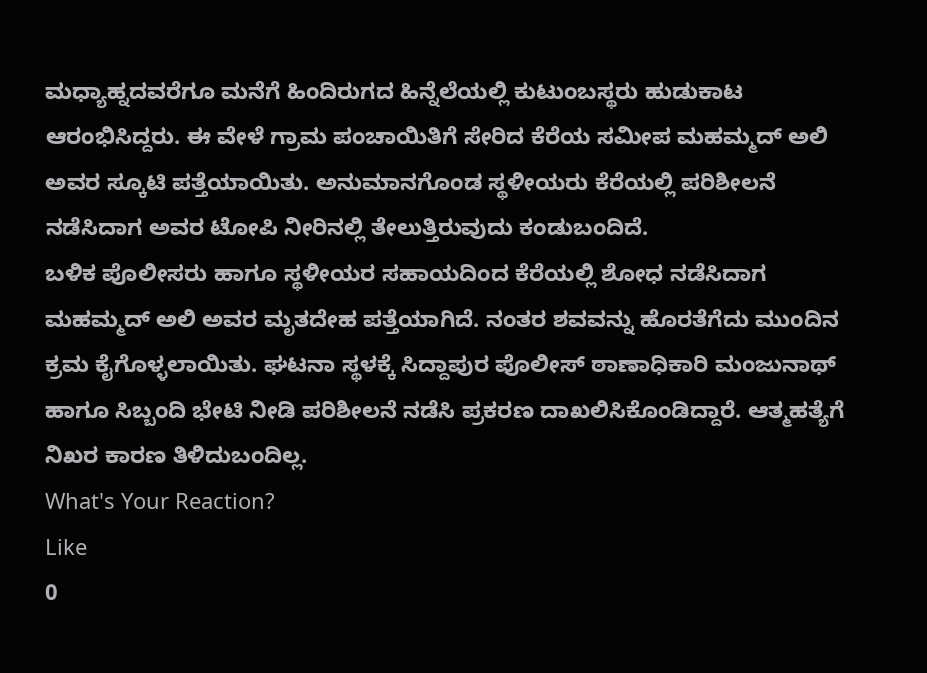ಮಧ್ಯಾಹ್ನದವರೆಗೂ ಮನೆಗೆ ಹಿಂದಿರುಗದ ಹಿನ್ನೆಲೆಯಲ್ಲಿ ಕುಟುಂಬಸ್ಥರು ಹುಡುಕಾಟ ಆರಂಭಿಸಿದ್ದರು. ಈ ವೇಳೆ ಗ್ರಾಮ ಪಂಚಾಯಿತಿಗೆ ಸೇರಿದ ಕೆರೆಯ ಸಮೀಪ ಮಹಮ್ಮದ್ ಅಲಿ ಅವರ ಸ್ಕೂಟಿ ಪತ್ತೆಯಾಯಿತು. ಅನುಮಾನಗೊಂಡ ಸ್ಥಳೀಯರು ಕೆರೆಯಲ್ಲಿ ಪರಿಶೀಲನೆ ನಡೆಸಿದಾಗ ಅವರ ಟೋಪಿ ನೀರಿನಲ್ಲಿ ತೇಲುತ್ತಿರುವುದು ಕಂಡುಬಂದಿದೆ.
ಬಳಿಕ ಪೊಲೀಸರು ಹಾಗೂ ಸ್ಥಳೀಯರ ಸಹಾಯದಿಂದ ಕೆರೆಯಲ್ಲಿ ಶೋಧ ನಡೆಸಿದಾಗ ಮಹಮ್ಮದ್ ಅಲಿ ಅವರ ಮೃತದೇಹ ಪತ್ತೆಯಾಗಿದೆ. ನಂತರ ಶವವನ್ನು ಹೊರತೆಗೆದು ಮುಂದಿನ ಕ್ರಮ ಕೈಗೊಳ್ಳಲಾಯಿತು. ಘಟನಾ ಸ್ಥಳಕ್ಕೆ ಸಿದ್ದಾಪುರ ಪೊಲೀಸ್ ಠಾಣಾಧಿಕಾರಿ ಮಂಜುನಾಥ್ ಹಾಗೂ ಸಿಬ್ಬಂದಿ ಭೇಟಿ ನೀಡಿ ಪರಿಶೀಲನೆ ನಡೆಸಿ ಪ್ರಕರಣ ದಾಖಲಿಸಿಕೊಂಡಿದ್ದಾರೆ. ಆತ್ಮಹತ್ಯೆಗೆ ನಿಖರ ಕಾರಣ ತಿಳಿದುಬಂದಿಲ್ಲ.
What's Your Reaction?
Like
0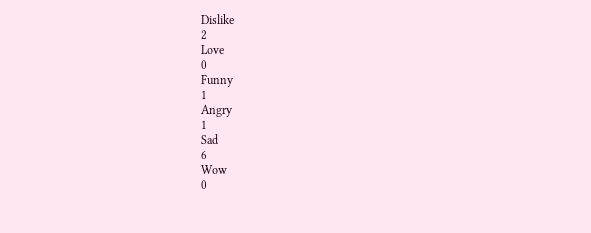Dislike
2
Love
0
Funny
1
Angry
1
Sad
6
Wow
0